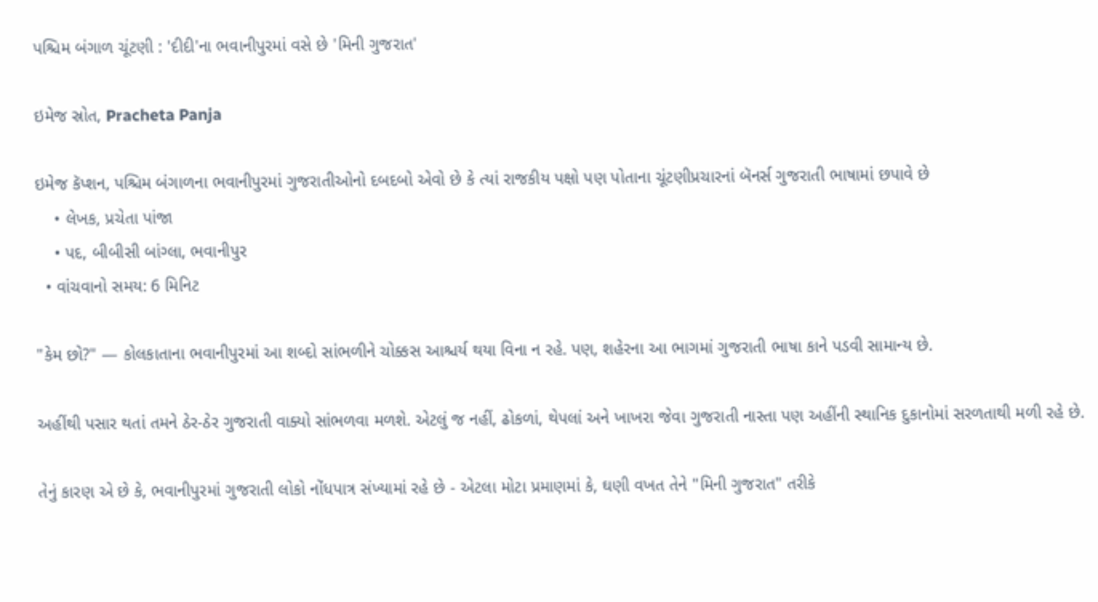પશ્ચિમ બંગાળ ચૂંટણી : 'દીદી'ના ભવાનીપુરમાં વસે છે 'મિની ગુજરાત'

ઇમેજ સ્રોત, Pracheta Panja

ઇમેજ કૅપ્શન, પશ્ચિમ બંગાળના ભવાનીપુરમાં ગુજરાતીઓનો દબદબો એવો છે કે ત્યાં રાજકીય પક્ષો પણ પોતાના ચૂંટણીપ્રચારનાં બૅનર્સ ગુજરાતી ભાષામાં છપાવે છે
    • લેખક, પ્રચેતા પાંજા
    • પદ, બીબીસી બાંગ્લા, ભવાનીપુર
  • વાંચવાનો સમય: 6 મિનિટ

"કેમ છો?" — કોલકાતાના ભવાનીપુરમાં આ શબ્દો સાંભળીને ચોક્કસ આશ્ચર્ય થયા વિના ન રહે. પણ, શહેરના આ ભાગમાં ગુજરાતી ભાષા કાને પડવી સામાન્ય છે.

અહીંથી પસાર થતાં તમને ઠેર-ઠેર ગુજરાતી વાક્યો સાંભળવા મળશે. એટલું જ નહીં, ઢોકળાં, થેપલાં અને ખાખરા જેવા ગુજરાતી નાસ્તા પણ અહીંની સ્થાનિક દુકાનોમાં સરળતાથી મળી રહે છે.

તેનું કારણ એ છે કે, ભવાનીપુરમાં ગુજરાતી લોકો નોંધપાત્ર સંખ્યામાં રહે છે - એટલા મોટા પ્રમાણમાં કે, ઘણી વખત તેને "મિની ગુજરાત" તરીકે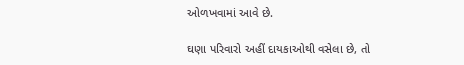ઓળખવામાં આવે છે.

ઘણા પરિવારો અહીં દાયકાઓથી વસેલા છે, તો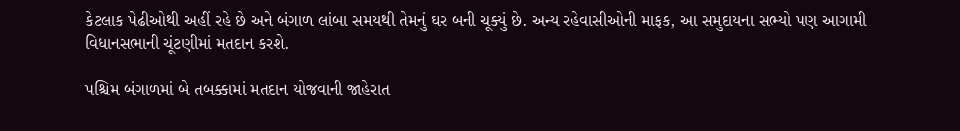કેટલાક પેઢીઓથી અહીં રહે છે અને બંગાળ લાંબા સમયથી તેમનું ઘર બની ચૂક્યું છે. અન્ય રહેવાસીઓની માફક, આ સમુદાયના સભ્યો પણ આગામી વિધાનસભાની ચૂંટણીમાં મતદાન કરશે.

પશ્ચિમ બંગાળમાં બે તબક્કામાં મતદાન યોજવાની જાહેરાત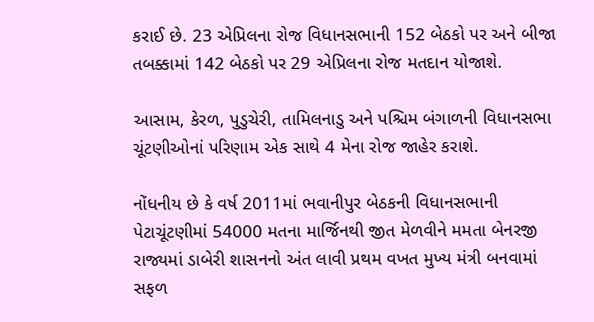કરાઈ છે. 23 એપ્રિલના રોજ વિધાનસભાની 152 બેઠકો પર અને બીજા તબક્કામાં 142 બેઠકો પર 29 એપ્રિલના રોજ મતદાન યોજાશે.

આસામ, કેરળ, પુડુચેરી, તામિલનાડુ અને પશ્ચિમ બંગાળની વિધાનસભા ચૂંટણીઓનાં પરિણામ એક સાથે 4 મેના રોજ જાહેર કરાશે.

નોંધનીય છે કે વર્ષ 2011માં ભવાનીપુર બેઠકની વિધાનસભાની પેટાચૂંટણીમાં 54000 મતના માર્જિનથી જીત મેળવીને મમતા બેનરજી રાજ્યમાં ડાબેરી શાસનનો અંત લાવી પ્રથમ વખત મુખ્ય મંત્રી બનવામાં સફળ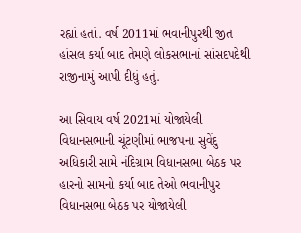રહ્યાં હતાં. વર્ષ 2011માં ભવાનીપુરથી જીત હાંસલ કર્યા બાદ તેમણે લોકસભાનાં સાંસદપદેથી રાજીનામું આપી દીધું હતું.

આ સિવાય વર્ષ 2021માં યોજાયેલી વિધાનસભાની ચૂંટણીમાં ભાજપના સુવેંદુ અધિકારી સામે નંદિગ્રામ વિધાનસભા બેઠક પર હારનો સામનો કર્યા બાદ તેઓ ભવાનીપુર વિધાનસભા બેઠક પર યોજાયેલી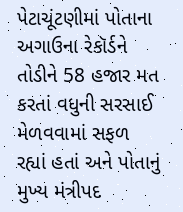પેટાચૂંટણીમાં પોતાના અગાઉના રેકૉર્ડને તોડીને 58 હજાર મત કરતાં વધુની સરસાઈ મેળવવામાં સફળ રહ્યાં હતાં અને પોતાનું મુખ્ય મંત્રીપદ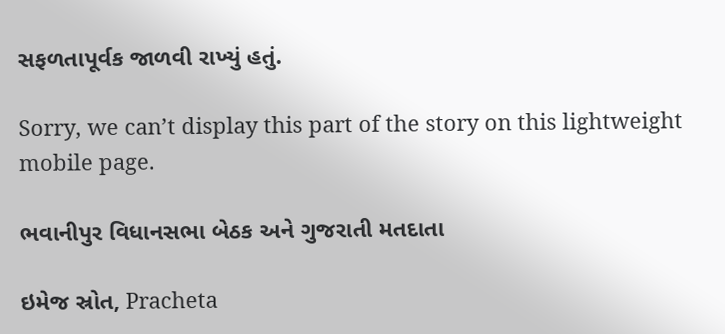સફળતાપૂર્વક જાળવી રાખ્યું હતું.

Sorry, we can’t display this part of the story on this lightweight mobile page.

ભવાનીપુર વિધાનસભા બેઠક અને ગુજરાતી મતદાતા

ઇમેજ સ્રોત, Pracheta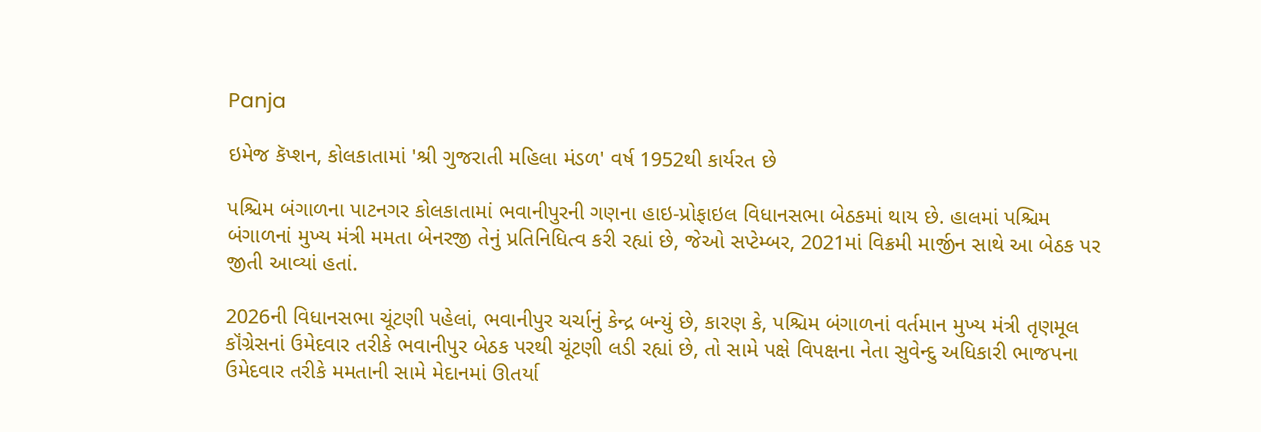Panja

ઇમેજ કૅપ્શન, કોલકાતામાં 'શ્રી ગુજરાતી મહિલા મંડળ' વર્ષ 1952થી કાર્યરત છે

પશ્ચિમ બંગાળના પાટનગર કોલકાતામાં ભવાનીપુરની ગણના હાઇ-પ્રોફાઇલ વિધાનસભા બેઠકમાં થાય છે. હાલમાં પશ્ચિમ બંગાળનાં મુખ્ય મંત્રી મમતા બેનરજી તેનું પ્રતિનિધિત્વ કરી રહ્યાં છે, જેઓ સપ્ટેમ્બર, 2021માં વિક્રમી માર્જીન સાથે આ બેઠક પર જીતી આવ્યાં હતાં.

2026ની વિધાનસભા ચૂંટણી પહેલાં, ભવાનીપુર ચર્ચાનું કેન્દ્ર બન્યું છે, કારણ કે, પશ્ચિમ બંગાળનાં વર્તમાન મુખ્ય મંત્રી તૃણમૂલ કૉંગ્રેસનાં ઉમેદવાર તરીકે ભવાનીપુર બેઠક પરથી ચૂંટણી લડી રહ્યાં છે, તો સામે પક્ષે વિપક્ષના નેતા સુવેન્દુ અધિકારી ભાજપના ઉમેદવાર તરીકે મમતાની સામે મેદાનમાં ઊતર્યા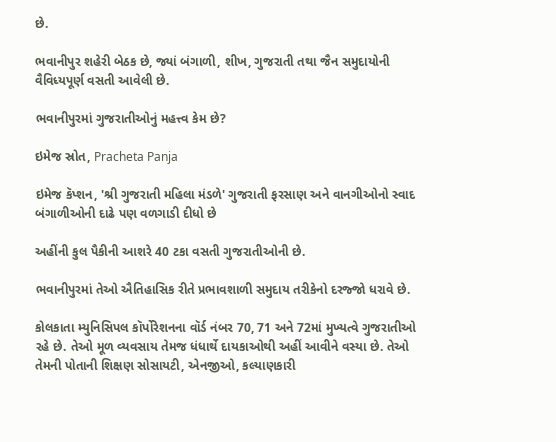છે.

ભવાનીપુર શહેરી બેઠક છે, જ્યાં બંગાળી, શીખ, ગુજરાતી તથા જૈન સમુદાયોની વૈવિધ્યપૂર્ણ વસતી આવેલી છે.

ભવાનીપુરમાં ગુજરાતીઓનું મહત્ત્વ કેમ છે?

ઇમેજ સ્રોત, Pracheta Panja

ઇમેજ કૅપ્શન, 'શ્રી ગુજરાતી મહિલા મંડળે' ગુજરાતી ફરસાણ અને વાનગીઓનો સ્વાદ બંગાળીઓની દાઢે પણ વળગાડી દીધો છે

અહીંની કુલ પૈકીની આશરે 40 ટકા વસતી ગુજરાતીઓની છે.

ભવાનીપુરમાં તેઓ ઐતિહાસિક રીતે પ્રભાવશાળી સમુદાય તરીકેનો દરજ્જો ધરાવે છે.

કોલકાતા મ્યુનિસિપલ કૉર્પોરેશનના વૉર્ડ નંબર 70, 71 અને 72માં મુખ્યત્વે ગુજરાતીઓ રહે છે. તેઓ મૂળ વ્યવસાય તેમજ ધંધાર્થે દાયકાઓથી અહીં આવીને વસ્યા છે. તેઓ તેમની પોતાની શિક્ષણ સોસાયટી, એનજીઓ, કલ્યાણકારી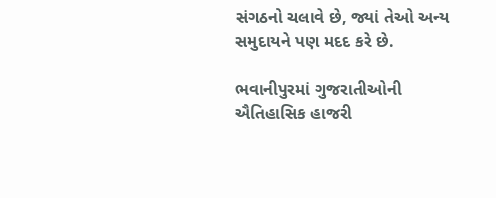સંગઠનો ચલાવે છે, જ્યાં તેઓ અન્ય સમુદાયને પણ મદદ કરે છે.

ભવાનીપુરમાં ગુજરાતીઓની ઐતિહાસિક હાજરી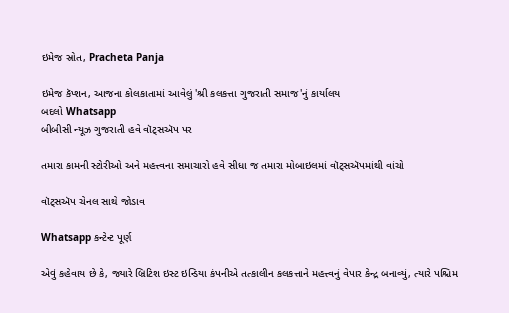ઇમેજ સ્રોત, Pracheta Panja

ઇમેજ કૅપ્શન, આજના કોલકાતામાં આવેલું 'શ્રી કલકત્તા ગુજરાતી સમાજ'નું કાર્યાલય
બદલો Whatsapp
બીબીસી ન્યૂઝ ગુજરાતી હવે વૉટ્સઍપ પર

તમારા કામની સ્ટોરીઓ અને મહત્ત્વના સમાચારો હવે સીધા જ તમારા મોબાઇલમાં વૉટ્સઍપમાંથી વાંચો

વૉટ્સઍપ ચેનલ સાથે જોડાવ

Whatsapp કન્ટેન્ટ પૂર્ણ

એવું કહેવાય છે કે, જ્યારે બ્રિટિશ ઇસ્ટ ઇન્ડિયા કંપનીએ તત્કાલીન કલકત્તાને મહત્ત્વનું વેપાર કેન્દ્ર બનાવ્યું, ત્યારે પશ્ચિમ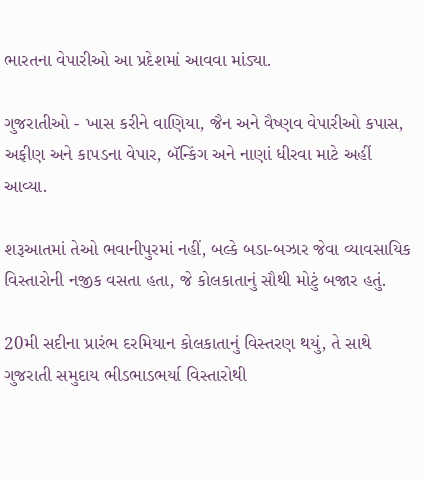ભારતના વેપારીઓ આ પ્રદેશમાં આવવા માંડ્યા.

ગુજરાતીઓ - ખાસ કરીને વાણિયા, જૈન અને વૈષ્ણવ વેપારીઓ કપાસ, અફીણ અને કાપડના વેપાર, બૅન્કિંગ અને નાણાં ધીરવા માટે અહીં આવ્યા.

શરૂઆતમાં તેઓ ભવાનીપુરમાં નહીં, બલ્કે બડા-બઝાર જેવા વ્યાવસાયિક વિસ્તારોની નજીક વસતા હતા, જે કોલકાતાનું સૌથી મોટું બજાર હતું.

20મી સદીના પ્રારંભ દરમિયાન કોલકાતાનું વિસ્તરણ થયું, તે સાથે ગુજરાતી સમુદાય ભીડભાડભર્યા વિસ્તારોથી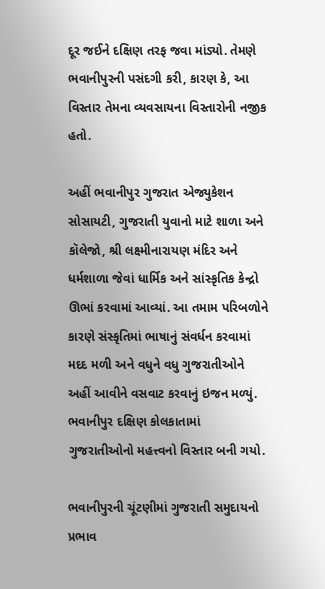દૂર જઈને દક્ષિણ તરફ જવા માંડ્યો. તેમણે ભવાનીપુરની પસંદગી કરી, કારણ કે, આ વિસ્તાર તેમના વ્યવસાયના વિસ્તારોની નજીક હતો.

અહીં ભવાનીપુર ગુજરાત એજ્યુકેશન સોસાયટી, ગુજરાતી યુવાનો માટે શાળા અને કૉલેજો, શ્રી લક્ષ્મીનારાયણ મંદિર અને ધર્મશાળા જેવાં ધાર્મિક અને સાંસ્કૃતિક કેન્દ્રો ઊભાં કરવામાં આવ્યાં. આ તમામ પરિબળોને કારણે સંસ્કૃતિમાં ભાષાનું સંવર્ધન કરવામાં મદદ મળી અને વધુને વધુ ગુજરાતીઓને અહીં આવીને વસવાટ કરવાનું ઇજન મળ્યું. ભવાનીપુર દક્ષિણ કોલકાતામાં ગુજરાતીઓનો મહત્ત્વનો વિસ્તાર બની ગયો.

ભવાનીપુરની ચૂંટણીમાં ગુજરાતી સમુદાયનો પ્રભાવ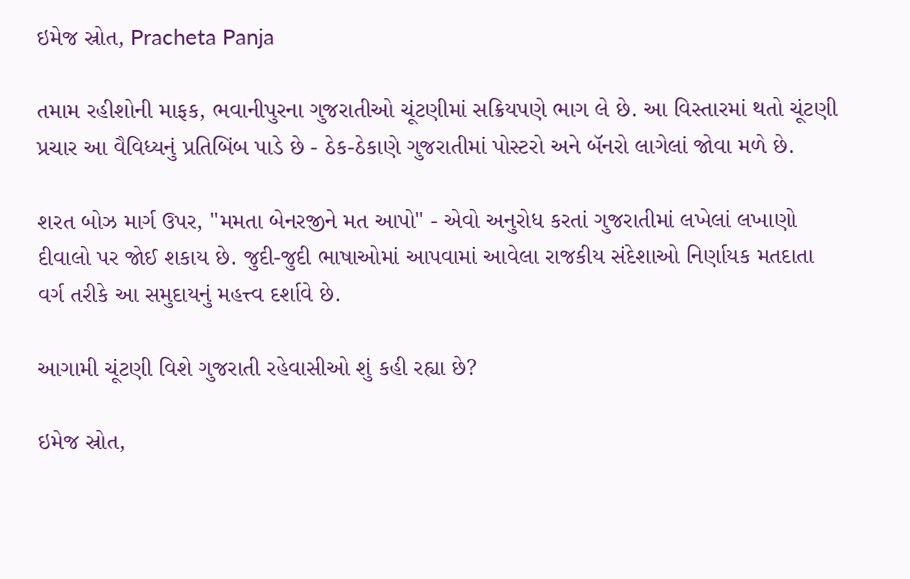ઇમેજ સ્રોત, Pracheta Panja

તમામ રહીશોની માફક, ભવાનીપુરના ગુજરાતીઓ ચૂંટણીમાં સક્રિયપણે ભાગ લે છે. આ વિસ્તારમાં થતો ચૂંટણી પ્રચાર આ વૈવિધ્યનું પ્રતિબિંબ પાડે છે - ઠેક-ઠેકાણે ગુજરાતીમાં પોસ્ટરો અને બૅનરો લાગેલાં જોવા મળે છે.

શરત બોઝ માર્ગ ઉપર, "મમતા બેનરજીને મત આપો" - એવો અનુરોધ કરતાં ગુજરાતીમાં લખેલાં લખાણો દીવાલો પર જોઈ શકાય છે. જુદી-જુદી ભાષાઓમાં આપવામાં આવેલા રાજકીય સંદેશાઓ નિર્ણાયક મતદાતા વર્ગ તરીકે આ સમુદાયનું મહત્ત્વ દર્શાવે છે.

આગામી ચૂંટણી વિશે ગુજરાતી રહેવાસીઓ શું કહી રહ્યા છે?

ઇમેજ સ્રોત,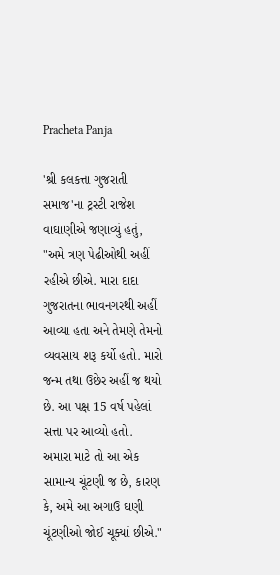Pracheta Panja

'શ્રી કલકત્તા ગુજરાતી સમાજ'ના ટ્રસ્ટી રાજેશ વાઘાણીએ જણાવ્યું હતું, "અમે ત્રણ પેઢીઓથી અહીં રહીએ છીએ. મારા દાદા ગુજરાતના ભાવનગરથી અહીં આવ્યા હતા અને તેમણે તેમનો વ્યવસાય શરૂ કર્યો હતો. મારો જન્મ તથા ઉછેર અહીં જ થયો છે. આ પક્ષ 15 વર્ષ પહેલાં સત્તા પર આવ્યો હતો. અમારા માટે તો આ એક સામાન્ય ચૂંટણી જ છે, કારણ કે, અમે આ અગાઉ ઘણી ચૂંટણીઓ જોઈ ચૂક્યાં છીએ."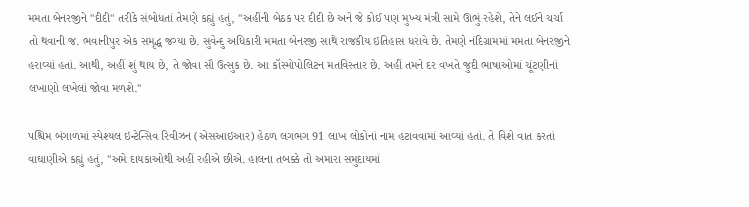મમતા બેનરજીને "દીદી" તરીકે સંબોધતાં તેમણે કહ્યું હતું, "અહીંની બેઠક પર દીદી છે અને જે કોઈ પણ મુખ્ય મંત્રી સામે ઊભું રહેશે, તેને લઈને ચર્ચા તો થવાની જ. ભવાનીપુર એક સમૃદ્ધ જગ્યા છે. સુવેન્દુ અધિકારી મમતા બેનરજી સાથે રાજકીય ઇતિહાસ ધરાવે છે. તેમણે નંદિગ્રામમાં મમતા બેનરજીને હરાવ્યાં હતાં. આથી, અહીં શું થાય છે, તે જોવા સૌ ઉત્સુક છે. આ કૉસ્મોપોલિટન મતવિસ્તાર છે. અહીં તમને દર વખતે જુદી ભાષાઓમાં ચૂંટણીનાં લખાણો લખેલાં જોવા મળશે."

પશ્ચિમ બંગાળમાં સ્પેશ્યલ ઇન્ટેન્સિવ રિવીઝન (એસઆઇઆર) હેઠળ લગભગ 91 લાખ લોકોનાં નામ હટાવવામાં આવ્યાં હતાં. તે વિશે વાત કરતાં વાઘાણીએ કહ્યું હતું, "અમે દાયકાઓથી અહીં રહીએ છીએ. હાલના તબક્કે તો અમારા સમુદાયમાં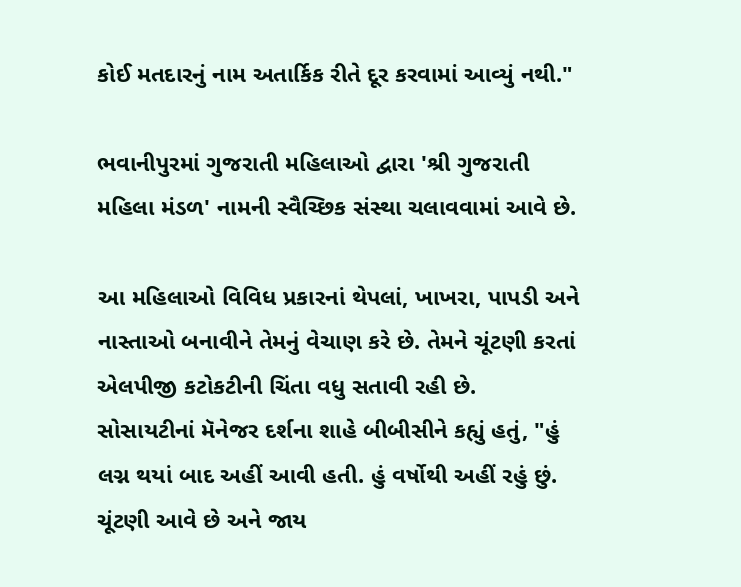કોઈ મતદારનું નામ અતાર્કિક રીતે દૂર કરવામાં આવ્યું નથી."

ભવાનીપુરમાં ગુજરાતી મહિલાઓ દ્વારા 'શ્રી ગુજરાતી મહિલા મંડળ' નામની સ્વૈચ્છિક સંસ્થા ચલાવવામાં આવે છે.

આ મહિલાઓ વિવિધ પ્રકારનાં થેપલાં, ખાખરા, પાપડી અને નાસ્તાઓ બનાવીને તેમનું વેચાણ કરે છે. તેમને ચૂંટણી કરતાં એલપીજી કટોકટીની ચિંતા વધુ સતાવી રહી છે. સોસાયટીનાં મૅનેજર દર્શના શાહે બીબીસીને કહ્યું હતું, "હું લગ્ન થયાં બાદ અહીં આવી હતી. હું વર્ષોથી અહીં રહું છું. ચૂંટણી આવે છે અને જાય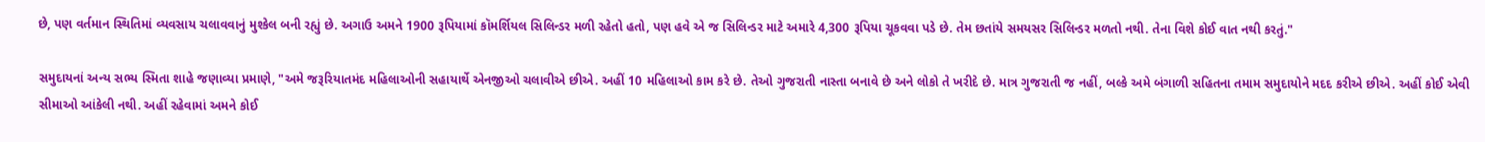છે, પણ વર્તમાન સ્થિતિમાં વ્યવસાય ચલાવવાનું મુશ્કેલ બની રહ્યું છે. અગાઉ અમને 1900 રૂપિયામાં કૉમર્શિયલ સિલિન્ડર મળી રહેતો હતો, પણ હવે એ જ સિલિન્ડર માટે અમારે 4,300 રૂપિયા ચૂકવવા પડે છે. તેમ છતાંયે સમયસર સિલિન્ડર મળતો નથી. તેના વિશે કોઈ વાત નથી કરતું."

સમુદાયનાં અન્ય સભ્ય સ્મિતા શાહે જણાવ્યા પ્રમાણે, "અમે જરૂરિયાતમંદ મહિલાઓની સહાયાર્થે એનજીઓ ચલાવીએ છીએ. અહીં 10 મહિલાઓ કામ કરે છે. તેઓ ગુજરાતી નાસ્તા બનાવે છે અને લોકો તે ખરીદે છે. માત્ર ગુજરાતી જ નહીં, બલ્કે અમે બંગાળી સહિતના તમામ સમુદાયોને મદદ કરીએ છીએ. અહીં કોઈ એવી સીમાઓ આંકેલી નથી. અહીં રહેવામાં અમને કોઈ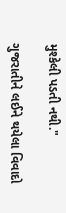મુશ્કેલી પડતી નથી."

ગુજરાતીને લઈને થયેલા વિવાદો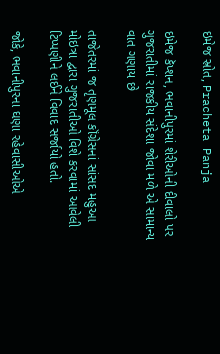ઇમેજ સ્રોત, Pracheta Panja

ઇમેજ કૅપ્શન, ભવાનીપુરમાં શેરીઓની દીવાલો પર ગુજરાતીમાં રાજકીય સંદેશા જોવા મળે એ સામાન્ય વાત ગણાય છે

તાજેતરમાં જ તૃણમૂલ કૉંગ્રેસનાં સાંસદ મહુઆ મોઇત્રા દ્વારા ગુજરાતીઓ વિશે કરવામાં આવેલી ટિપ્પણીને લઈને વિવાદ સર્જાયો હતો.

જોકે, ભવાનીપુરના ઘણા રહેવાસીઓએ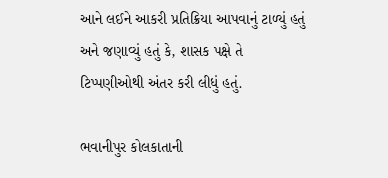આને લઈને આકરી પ્રતિક્રિયા આપવાનું ટાળ્યું હતું અને જણાવ્યું હતું કે, શાસક પક્ષે તે ટિપ્પણીઓથી અંતર કરી લીધું હતું.

ભવાનીપુર કોલકાતાની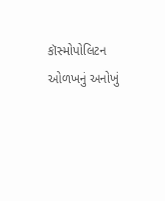કૉસ્મોપોલિટન ઓળખનું અનોખું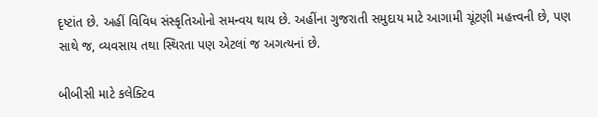દૃષ્ટાંત છે. અહીં વિવિધ સંસ્કૃતિઓનો સમન્વય થાય છે. અહીંના ગુજરાતી સમુદાય માટે આગામી ચૂંટણી મહત્ત્વની છે, પણ સાથે જ, વ્યવસાય તથા સ્થિરતા પણ એટલાં જ અગત્યનાં છે.

બીબીસી માટે કલેક્ટિવ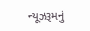ન્યૂઝરૂમનું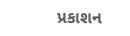પ્રકાશન